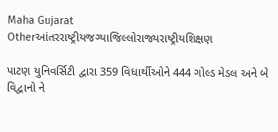Maha Gujarat
Otherઆંતરરાષ્ટ્રીયજગ્યાજિલ્લોરાજ્યરાષ્ટ્રીયશિક્ષણ

પાટણ યુનિવર્સિટી દ્વારા 359 વિધાર્થીઓને 444 ગોલ્ડ મેડલ અને બે વિદ્વાનો ને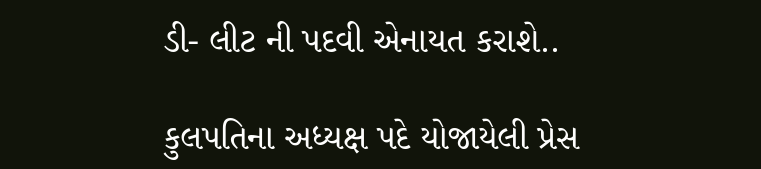ડી- લીટ ની પદવી એનાયત કરાશે..

કુલપતિના અધ્યક્ષ પદે યોજાયેલી પ્રેસ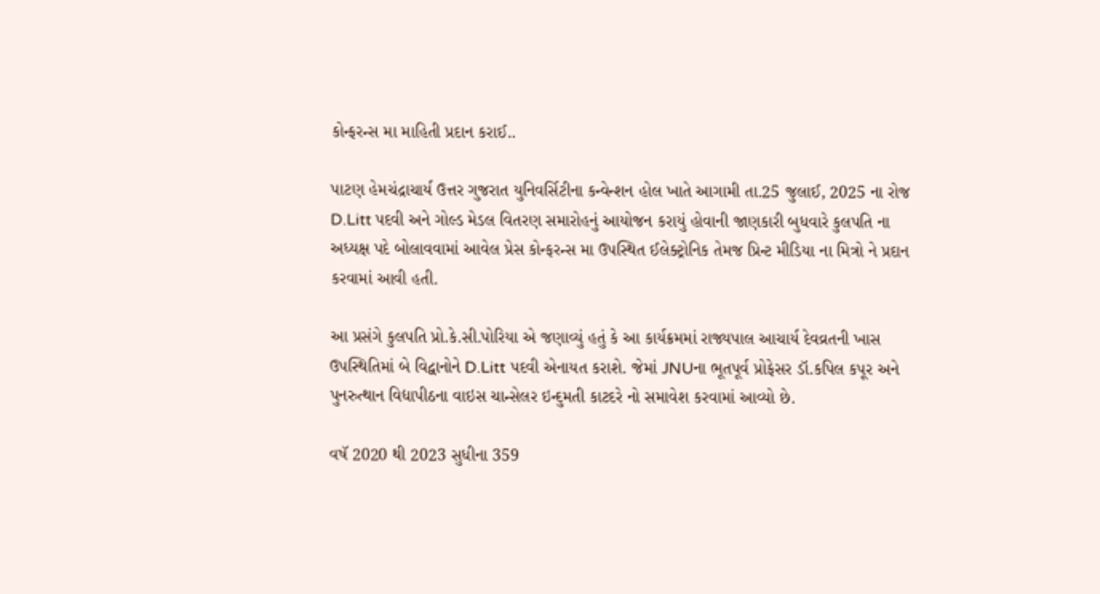કોન્ફરન્સ મા માહિતી પ્રદાન કરાઈ..

પાટણ હેમચંદ્રાચાર્ય ઉત્તર ગુજરાત યુનિવર્સિટીના કન્વેન્શન હોલ ખાતે આગામી તા.25 જુલાઈ, 2025 ના રોજ D.Litt પદવી અને ગોલ્ડ મેડલ વિતરણ સમારોહનું આયોજન કરાયું હોવાની જાણકારી બુધવારે કુલપતિ ના અધ્યક્ષ પદે બોલાવવામાં આવેલ પ્રેસ કોન્ફરન્સ મા ઉપસ્થિત ઈલેક્ટ્રોનિક તેમજ પ્રિન્ટ મીડિયા ના મિત્રો ને પ્રદાન કરવામાં આવી હતી.

આ પ્રસંગે કુલપતિ પ્રો.કે.સી.પોરિયા એ જણાવ્યું હતું કે આ કાર્યક્રમમાં રાજ્યપાલ આચાર્ય દેવવ્રતની ખાસ ઉપસ્થિતિમાં બે વિદ્વાનોને D.Litt પદવી એનાયત કરાશે. જેમાં JNUના ભૂતપૂર્વ પ્રોફેસર ડૉ.કપિલ કપૂર અને પુનરુત્થાન વિદ્યાપીઠના વાઇસ ચાન્સેલર ઇન્દુમતી કાટદરે નો સમાવેશ કરવામાં આવ્યો છે.

વષૅ 2020 થી 2023 સુધીના 359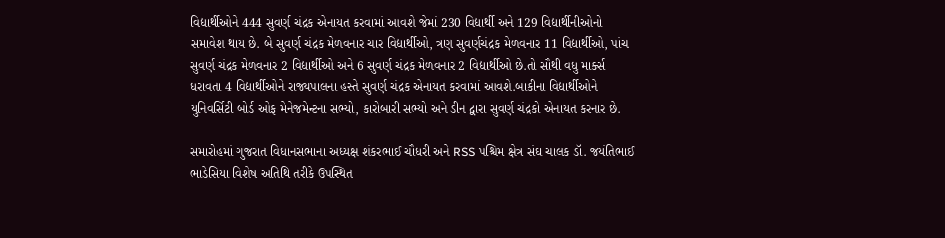વિદ્યાર્થીઓને 444 સુવર્ણ ચંદ્રક એનાયત કરવામાં આવશે જેમાં 230 વિદ્યાર્થી અને 129 વિદ્યાર્થીનીઓનો સમાવેશ થાય છે. બે સુવર્ણ ચંદ્રક મેળવનાર ચાર વિદ્યાર્થીઓ, ત્રણ સુવર્ણચંદ્રક મેળવનાર 11 વિદ્યાર્થીઓ, પાંચ સુવર્ણ ચંદ્રક મેળવનાર 2 વિદ્યાર્થીઓ અને 6 સુવર્ણ ચંદ્રક મેળવનાર 2 વિદ્યાર્થીઓ છે.તો સૌથી વધુ માર્ક્સ ધરાવતા 4 વિદ્યાર્થીઓને રાજ્યપાલના હસ્તે સુવર્ણ ચંદ્રક એનાયત કરવામાં આવશે.બાકીના વિદ્યાર્થીઓને યુનિવર્સિટી બોર્ડ ઓફ મેનેજમેન્ટના સભ્યો, કારોબારી સભ્યો અને ડીન દ્વારા સુવર્ણ ચંદ્રકો એનાયત કરનાર છે.

સમારોહમાં ગુજરાત વિધાનસભાના અધ્યક્ષ શંકરભાઈ ચૌધરી અને RSS પશ્ચિમ ક્ષેત્ર સંઘ ચાલક ડૉ. જયંતિભાઈ ભાડેસિયા વિશેષ અતિથિ તરીકે ઉપસ્થિત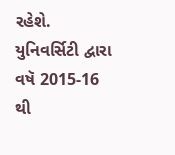રહેશે. યુનિવર્સિટી દ્વારા વષૅ 2015-16 થી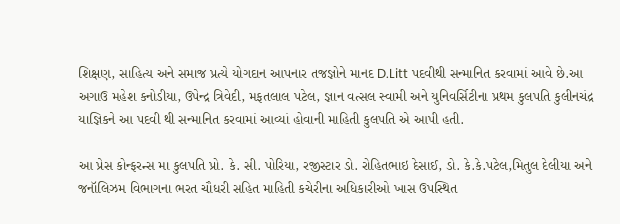શિક્ષણ, સાહિત્ય અને સમાજ પ્રત્યે યોગદાન આપનાર તજજ્ઞોને માનદ D.Litt પદવીથી સન્માનિત કરવામાં આવે છે.આ અગાઉ મહેશ કનોડીયા, ઉપેન્દ્ર ત્રિવેદી, મફતલાલ પટેલ, જ્ઞાન વત્સલ સ્વામી અને યુનિવર્સિટીના પ્રથમ કુલપતિ કુલીનચંદ્ર યાજ્ઞિકને આ પદવી થી સન્માનિત કરવામાં આવ્યાં હોવાની માહિતી કુલપતિ એ આપી હતી.

આ પ્રેસ કોન્ફરન્સ મા કુલપતિ પ્રો. કે. સી. પોરિયા, રજીસ્ટાર ડો. રોહિતભાઇ દેસાઈ, ડો. કે.કે.પટેલ,મિતુલ દેલીયા અને જનૉલિઝમ વિભાગના ભરત ચૌધરી સહિત માહિતી કચેરીના અધિકારીઓ ખાસ ઉપસ્થિત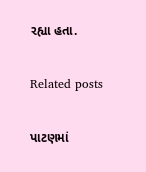રહ્યા હતા.

Related posts

પાટણમાં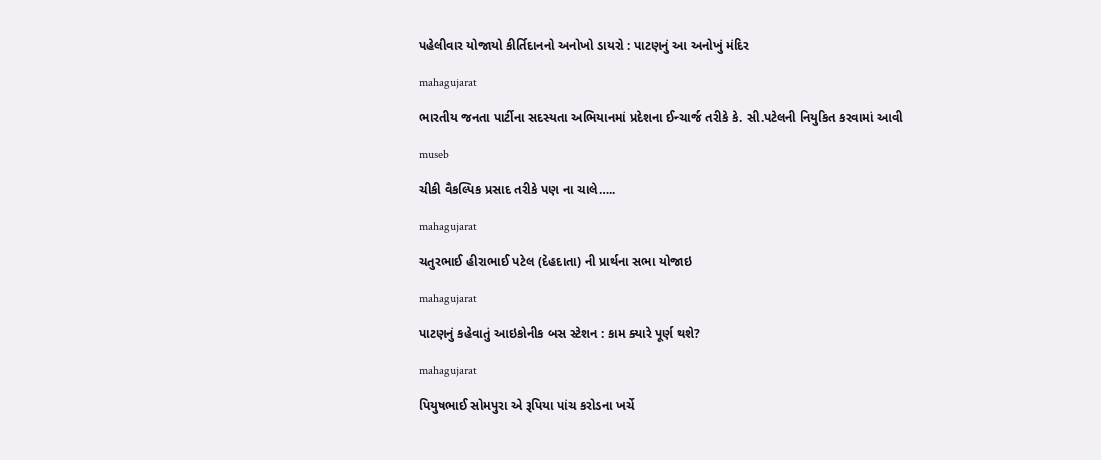પહેલીવાર યોજાયો કીર્તિદાનનો અનોખો ડાયરો : પાટણનું આ અનોખું મંદિર

mahagujarat

ભારતીય જનતા પાર્ટીના સદસ્યતા અભિયાનમાં પ્રદેશના ઈન્ચાર્જ તરીકે કે. સી.પટેલની નિયુકિત કરવામાં આવી

museb

ચીકી વૈકલ્પિક પ્રસાદ તરીકે પણ ના ચાલે…..

mahagujarat

ચતુરભાઈ હીરાભાઈ પટેલ (દેહદાતા) ની પ્રાર્થના સભા યોજાઇ

mahagujarat

પાટણનું કહેવાતું આઇકોનીક બસ સ્ટેશન : કામ ક્યારે પૂર્ણ થશે?

mahagujarat

પિયુષભાઈ સોમપુરા એ રૂપિયા પાંચ કરોડના ખર્ચે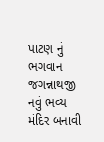પાટણ નું ભગવાન જગન્નાથજી નવું ભવ્ય મંદિર બનાવી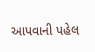આપવાની પહેલ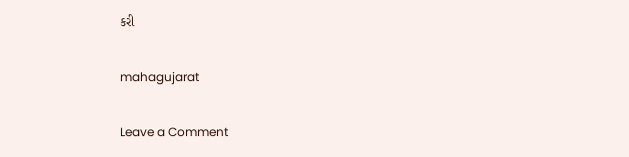કરી

mahagujarat

Leave a Comment